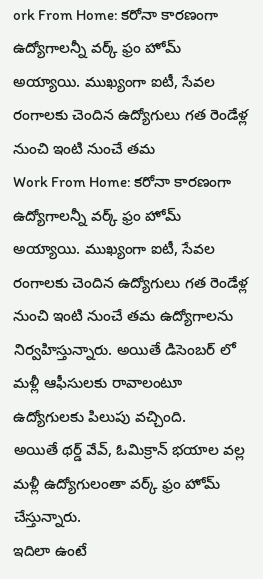ork From Home: కరోనా కారణంగా ఉద్యోగాలన్నీ వర్క్ ఫ్రం హోమ్ అయ్యాయి. ముఖ్యంగా ఐటీ, సేవల రంగాలకు చెందిన ఉద్యోగులు గత రెండేళ్ల నుంచి ఇంటి నుంచే తమ
Work From Home: కరోనా కారణంగా ఉద్యోగాలన్నీ వర్క్ ఫ్రం హోమ్ అయ్యాయి. ముఖ్యంగా ఐటీ, సేవల రంగాలకు చెందిన ఉద్యోగులు గత రెండేళ్ల నుంచి ఇంటి నుంచే తమ ఉద్యోగాలను నిర్వహిస్తున్నారు. అయితే డిసెంబర్ లో మళ్లీ ఆఫీసులకు రావాలంటూ ఉద్యోగులకు పిలుపు వచ్చింది.
అయితే థర్డ్ వేవ్, ఓమిక్రాన్ భయాల వల్ల మళ్లీ ఉద్యోగులంతా వర్క్ ఫ్రం హోమ్ చేస్తున్నారు.
ఇదిలా ఉంటే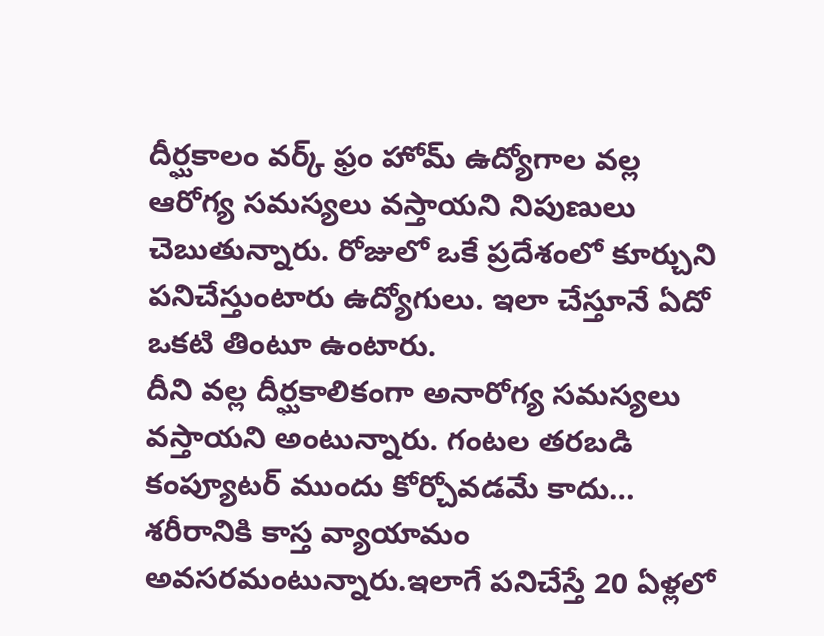దీర్ఘకాలం వర్క్ ఫ్రం హోమ్ ఉద్యోగాల వల్ల ఆరోగ్య సమస్యలు వస్తాయని నిపుణులు చెబుతున్నారు. రోజులో ఒకే ప్రదేశంలో కూర్చుని పనిచేస్తుంటారు ఉద్యోగులు. ఇలా చేస్తూనే ఏదో ఒకటి తింటూ ఉంటారు.
దీని వల్ల దీర్ఘకాలికంగా అనారోగ్య సమస్యలు వస్తాయని అంటున్నారు. గంటల తరబడి కంప్యూటర్ ముందు కోర్చోవడమే కాదు… శరీరానికి కాస్త వ్యాయామం అవసరమంటున్నారు.ఇలాగే పనిచేస్తే 20 ఏళ్లలో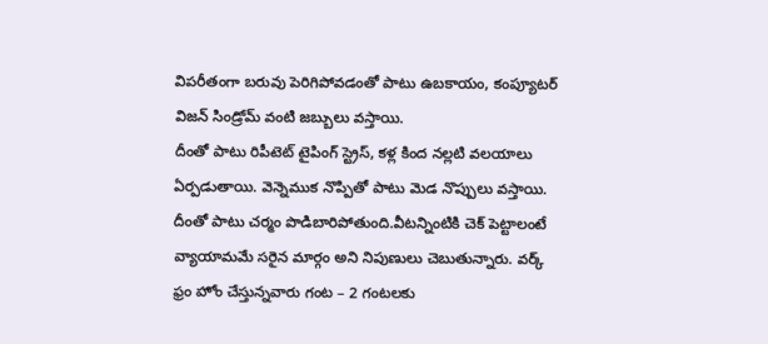విపరీతంగా బరువు పెరిగిపోవడంతో పాటు ఉబకాయం, కంప్యూటర్ విజన్ సిండ్రోమ్ వంటి జబ్బులు వస్తాయి.
దీంతో పాటు రిపీటెట్ టైపింగ్ స్ట్రెస్, కళ్ల కింద నల్లటి వలయాలు ఏర్పడుతాయి. వెన్నెముక నొప్పితో పాటు మెడ నొప్పులు వస్తాయి. దీంతో పాటు చర్మం పొడిబారిపోతుంది.వీటన్నింటికి చెక్ పెట్టాలంటే వ్యాయామమే సరైన మార్గం అని నిపుణులు చెబుతున్నారు. వర్క్ ఫ్రం హోం చేస్తున్నవారు గంట – 2 గంటలకు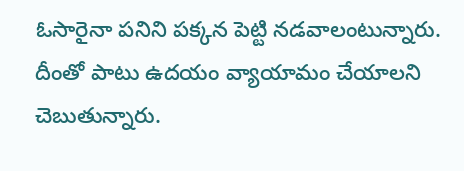ఓసారైనా పనిని పక్కన పెట్టి నడవాలంటున్నారు. దీంతో పాటు ఉదయం వ్యాయామం చేయాలని చెబుతున్నారు.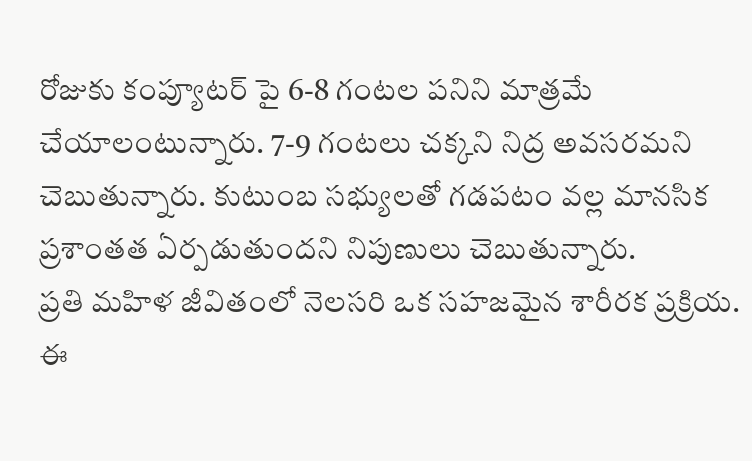రోజుకు కంప్యూటర్ పై 6-8 గంటల పనిని మాత్రమే చేయాలంటున్నారు. 7-9 గంటలు చక్కని నిద్ర అవసరమని చెబుతున్నారు. కుటుంబ సభ్యులతో గడపటం వల్ల మానసిక ప్రశాంతత ఏర్పడుతుందని నిపుణులు చెబుతున్నారు.
ప్రతి మహిళ జీవితంలో నెలసరి ఒక సహజమైన శారీరక ప్రక్రియ. ఈ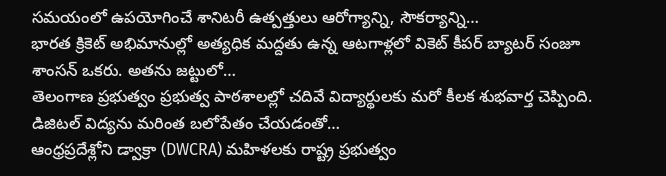సమయంలో ఉపయోగించే శానిటరీ ఉత్పత్తులు ఆరోగ్యాన్ని, సౌకర్యాన్ని…
భారత క్రికెట్ అభిమానుల్లో అత్యధిక మద్దతు ఉన్న ఆటగాళ్లలో వికెట్ కీపర్ బ్యాటర్ సంజూ శాంసన్ ఒకరు. అతను జట్టులో…
తెలంగాణ ప్రభుత్వం ప్రభుత్వ పాఠశాలల్లో చదివే విద్యార్థులకు మరో కీలక శుభవార్త చెప్పింది. డిజిటల్ విద్యను మరింత బలోపేతం చేయడంతో…
ఆంధ్రప్రదేశ్లోని డ్వాక్రా (DWCRA) మహిళలకు రాష్ట్ర ప్రభుత్వం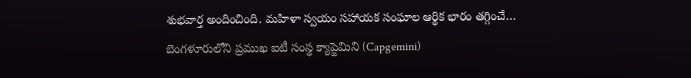శుభవార్త అందించింది. మహిళా స్వయం సహాయక సంఘాల ఆర్థిక భారం తగ్గించే…
బెంగళూరులోని ప్రముఖ ఐటీ సంస్థ క్యాప్జెమిని (Capgemini)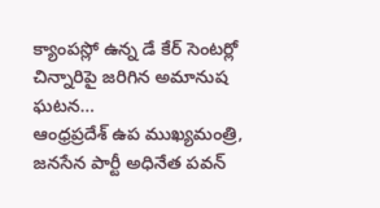క్యాంపస్లో ఉన్న డే కేర్ సెంటర్లో చిన్నారిపై జరిగిన అమానుష ఘటన…
ఆంధ్రప్రదేశ్ ఉప ముఖ్యమంత్రి, జనసేన పార్టీ అధినేత పవన్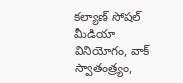కల్యాణ్ సోషల్ మీడియా వినియోగం, వాక్ స్వాతంత్ర్యం,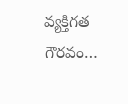వ్యక్తిగత గౌరవం…